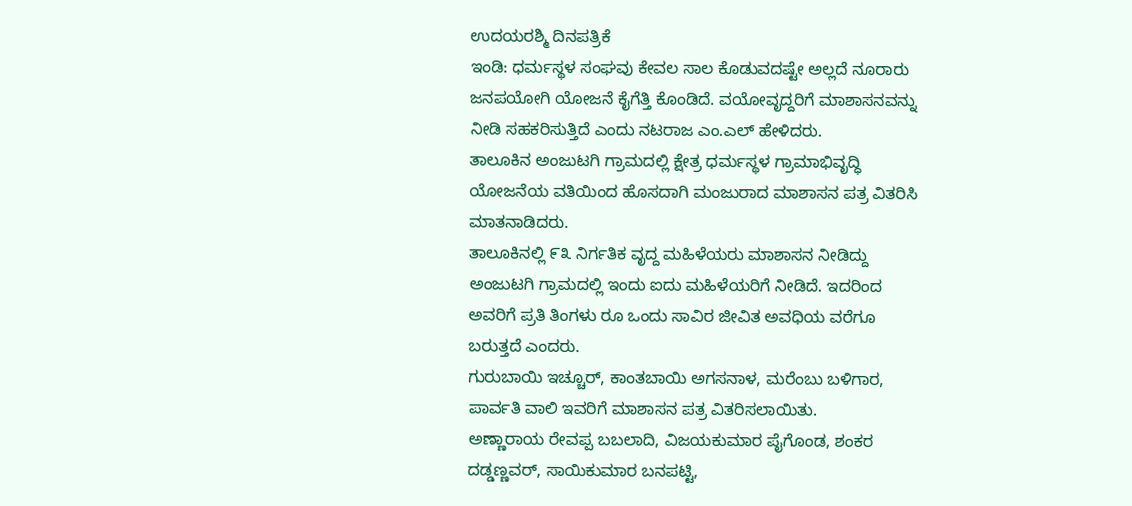ಉದಯರಶ್ಮಿ ದಿನಪತ್ರಿಕೆ
ಇಂಡಿ: ಧರ್ಮಸ್ಥಳ ಸಂಘವು ಕೇವಲ ಸಾಲ ಕೊಡುವದಷ್ಟೇ ಅಲ್ಲದೆ ನೂರಾರು ಜನಪಯೋಗಿ ಯೋಜನೆ ಕೈಗೆತ್ತಿ ಕೊಂಡಿದೆ. ವಯೋವೃದ್ದರಿಗೆ ಮಾಶಾಸನವನ್ನು ನೀಡಿ ಸಹಕರಿಸುತ್ತಿದೆ ಎಂದು ನಟರಾಜ ಎಂ.ಎಲ್ ಹೇಳಿದರು.
ತಾಲೂಕಿನ ಅಂಜುಟಗಿ ಗ್ರಾಮದಲ್ಲಿ ಕ್ಷೇತ್ರ ಧರ್ಮಸ್ಥಳ ಗ್ರಾಮಾಭಿವೃದ್ಧಿ ಯೋಜನೆಯ ವತಿಯಿಂದ ಹೊಸದಾಗಿ ಮಂಜುರಾದ ಮಾಶಾಸನ ಪತ್ರ ವಿತರಿಸಿ ಮಾತನಾಡಿದರು.
ತಾಲೂಕಿನಲ್ಲಿ ೯೩ ನಿರ್ಗತಿಕ ವೃದ್ದ ಮಹಿಳೆಯರು ಮಾಶಾಸನ ನೀಡಿದ್ದು ಅಂಜುಟಗಿ ಗ್ರಾಮದಲ್ಲಿ ಇಂದು ಐದು ಮಹಿಳೆಯರಿಗೆ ನೀಡಿದೆ. ಇದರಿಂದ ಅವರಿಗೆ ಪ್ರತಿ ತಿಂಗಳು ರೂ ಒಂದು ಸಾವಿರ ಜೀವಿತ ಅವಧಿಯ ವರೆಗೂ ಬರುತ್ತದೆ ಎಂದರು.
ಗುರುಬಾಯಿ ಇಚ್ಚೂರ್, ಕಾಂತಬಾಯಿ ಅಗಸನಾಳ, ಮರೆಂಬು ಬಳಿಗಾರ, ಪಾರ್ವತಿ ವಾಲಿ ಇವರಿಗೆ ಮಾಶಾಸನ ಪತ್ರ ವಿತರಿಸಲಾಯಿತು.
ಅಣ್ಣಾರಾಯ ರೇವಪ್ಪ ಬಬಲಾದಿ, ವಿಜಯಕುಮಾರ ಪೈಗೊಂಡ, ಶಂಕರ ದಡ್ಡಣ್ಣವರ್, ಸಾಯಿಕುಮಾರ ಬನಪಟ್ಟಿ,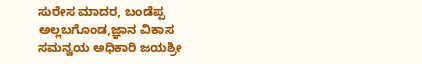ಸುರೇಸ ಮಾದರ, ಬಂಡೆಪ್ಪ ಅಲ್ಲಬಗೊಂಡ,ಜ್ಞಾನ ವಿಕಾಸ ಸಮನ್ವಯ ಅಧಿಕಾರಿ ಜಯಶ್ರೀ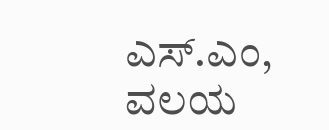ಎಸ್.ಎಂ, ವಲಯ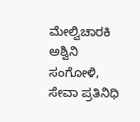ಮೇಲ್ವಿಚಾರಕಿ ಅಶ್ವಿನಿ ಸಂಗೋಳಿ, ಸೇವಾ ಪ್ರತಿನಿಧಿ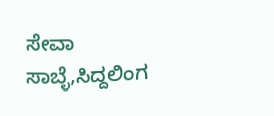ಸೇವಾ ಸಾಬ್ಳೆ,ಸಿದ್ದಲಿಂಗ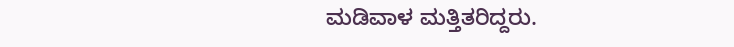ಮಡಿವಾಳ ಮತ್ತಿತರಿದ್ದರು.